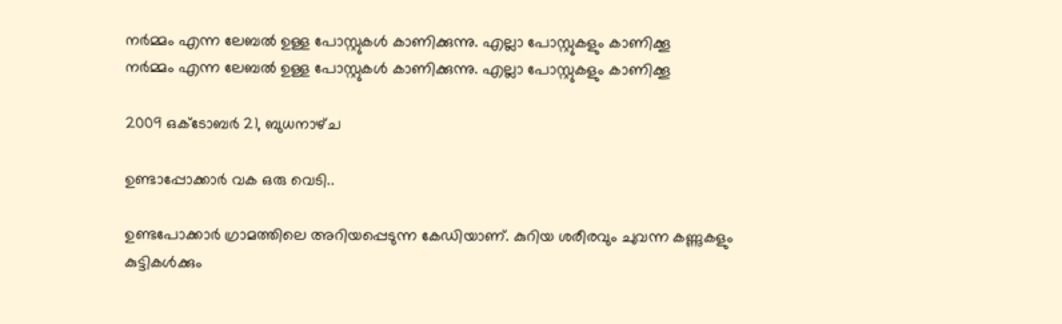നര്‍മ്മം എന്ന ലേബല്‍ ഉള്ള പോസ്റ്റുകള്‍ കാണിക്കുന്നു. എല്ലാ പോസ്റ്റുകളും കാണിക്കൂ
നര്‍മ്മം എന്ന ലേബല്‍ ഉള്ള പോസ്റ്റുകള്‍ കാണിക്കുന്നു. എല്ലാ പോസ്റ്റുകളും കാണിക്കൂ

2009 ഒക്‌ടോബർ 21, ബുധനാഴ്‌ച

ഉണ്ടാപ്പോക്കാര്‍ വക ഒരു വെടി..

ഉണ്ടപോക്കാര്‍ ഗ്രാമത്തിലെ അറിയപ്പെടുന്ന കേഡിയാണ്. കുറിയ ശരീരവും ചുവന്ന കണ്ണുകളും കുട്ടികള്‍ക്കും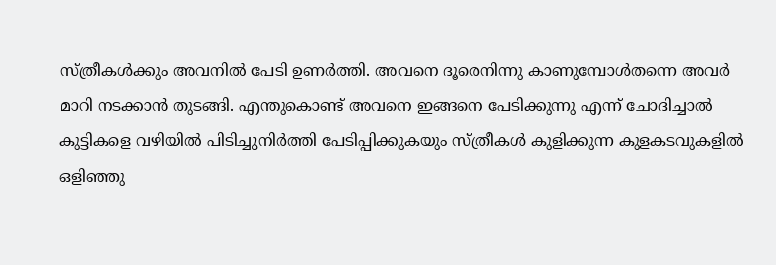സ്ത്രീകള്‍ക്കും അവനില്‍ പേടി ഉണര്‍ത്തി. അവനെ ദൂരെനിന്നു കാണുമ്പോള്‍തന്നെ അവര്‍ മാറി നടക്കാന്‍ തുടങ്ങി. എന്തുകൊണ്ട് അവനെ ഇങ്ങനെ പേടിക്കുന്നു എന്ന് ചോദിച്ചാല്‍ കുട്ടികളെ വഴിയില്‍ പിടിച്ചുനിര്‍ത്തി പേടിപ്പിക്കുകയും സ്ത്രീകള്‍ കുളിക്കുന്ന കുളകടവുകളില്‍ ഒളിഞ്ഞു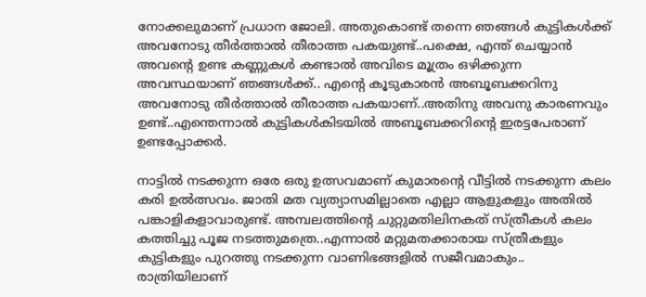നോക്കലുമാണ് പ്രധാന ജോലി. അതുകൊണ്ട് തന്നെ ഞങ്ങള്‍ കുട്ടികള്‍ക്ക് അവനോടു തീര്‍ത്താല്‍ തീരാത്ത പകയുണ്ട്..പക്ഷെ, എന്ത് ചെയ്യാന്‍ അവന്റെ ഉണ്ട കണ്ണുകള്‍ കണ്ടാല്‍ അവിടെ മൂത്രം ഒഴിക്കുന്ന അവസ്ഥയാണ് ഞങ്ങള്‍ക്ക്.. എന്റെ കൂടുകാരന്‍ അബൂബക്കറിനു അവനോടു തീര്‍ത്താല്‍ തീരാത്ത പകയാണ്..അതിനു അവനു കാരണവും ഉണ്ട്..എന്തെന്നാല്‍ കുട്ടികള്‍കിടയില്‍ അബൂബക്കറിന്റെ ഇരട്ടപേരാണ് ഉണ്ടപ്പോക്കര്‍.

നാട്ടില്‍ നടക്കുന്ന ഒരേ ഒരു ഉത്സവമാണ് കുമാരന്റെ വീട്ടില്‍ നടക്കുന്ന കലം കരി ഉല്‍ത്സവം. ജാതി മത വ്യത്യാസമില്ലാതെ എല്ലാ ആളുകളും അതില്‍ പങ്കാളികളാവാരുണ്ട്. അമ്പലത്തിന്റെ ചുറ്റുമതിലിനകത് സ്ത്രീകള്‍ കലം കത്തിച്ചു പൂജ നടത്തുമത്രെ..എന്നാല്‍ മറ്റുമതക്കാരായ സ്ത്രീകളും കുട്ടികളും പുറത്തു നടക്കുന്ന വാണിഭങ്ങളില്‍ സജീവമാകും.. രാത്രിയിലാണ്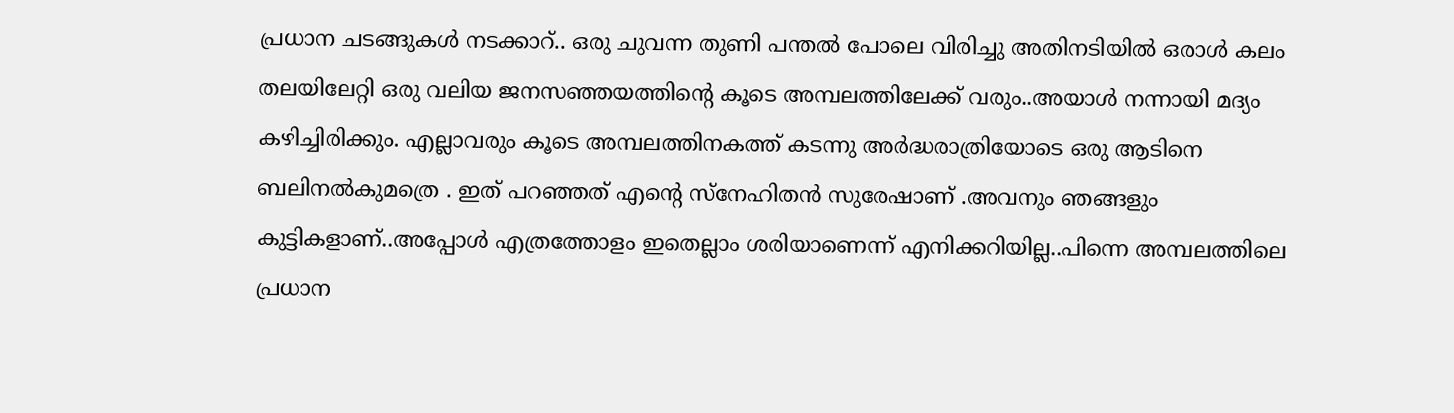പ്രധാന ചടങ്ങുകള്‍ നടക്കാറ്.. ഒരു ചുവന്ന തുണി പന്തല്‍ പോലെ വിരിച്ചു അതിനടിയില്‍ ഒരാള്‍ കലം തലയിലേറ്റി ഒരു വലിയ ജനസഞ്ഞയത്തിന്റെ കൂടെ അമ്പലത്തിലേക്ക് വരും..അയാള്‍ നന്നായി മദ്യം കഴിച്ചിരിക്കും. എല്ലാവരും കൂടെ അമ്പലത്തിനകത്ത് കടന്നു അര്‍ദ്ധരാത്രിയോടെ ഒരു ആടിനെ ബലിനല്‍കുമത്രെ . ഇത് പറഞ്ഞത് എന്റെ സ്നേഹിതന്‍ സുരേഷാണ് .അവനും ഞങ്ങളും കുട്ടികളാണ്..അപ്പോള്‍ എത്രത്തോളം ഇതെല്ലാം ശരിയാണെന്ന് എനിക്കറിയില്ല..പിന്നെ അമ്പലത്തിലെ പ്രധാന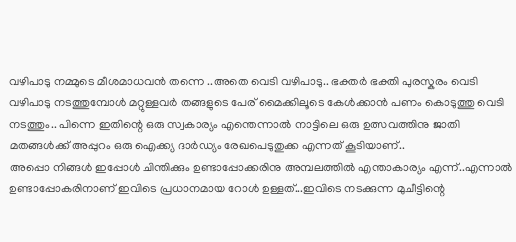വഴിപാടു നമ്മുടെ മീശമാധവന്‍ തന്നെ ..അതെ വെടി വഴിപാടു.. ഭക്തര്‍ ഭക്തി പുരസ്കരം വെടി വഴിപാടു നടത്തുമ്പോള്‍ മറ്റുള്ളവര്‍ തങ്ങളുടെ പേര് മൈക്കിലൂടെ കേള്‍ക്കാന്‍ പണം കൊടുത്തു വെടി നടത്തും.. പിന്നെ ഇതിന്റെ ഒരു സ്വകാര്യം എന്തെന്നാല്‍ നാട്ടിലെ ഒരു ഉത്സവത്തിനു ജാതി മതങ്ങള്‍ക്ക് അപ്പുറം ഒരു ഐക്ക്യ ദാര്‍ഡ്യം രേഖപെടുതുക്ക എന്നത് കൂടിയാണ്..
അപ്പൊ നിങ്ങള്‍ ഇപ്പോള്‍ ചിന്തിക്കും ഉണ്ടാപ്പോക്കരിനു അമ്പലത്തില്‍ എന്താകാര്യം എന്ന്..എന്നാല്‍ ഉണ്ടാപ്പോകരിനാണ് ഇവിടെ പ്രധാനമായ റോള്‍ ഉള്ളത്...ഇവിടെ നടക്കുന്ന മുചീട്ടിന്റെ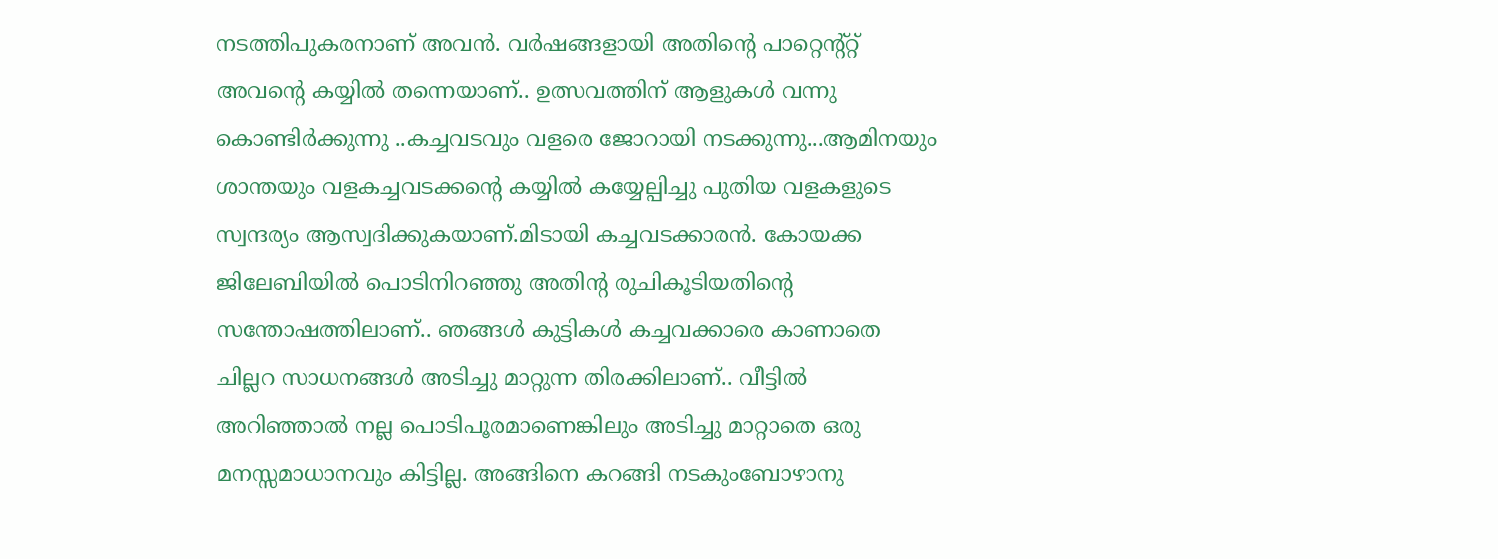നടത്തിപുകരനാണ് അവന്‍. വര്‍ഷങ്ങളായി അതിന്റെ പാറ്റെന്റ്റ്റ്‌ അവന്റെ കയ്യില്‍ തന്നെയാണ്.. ഉത്സവത്തിന് ആളുകള്‍ വന്നു കൊണ്ടിര്‍ക്കുന്നു ..കച്ചവടവും വളരെ ജോറായി നടക്കുന്നു...ആമിനയും ശാന്തയും വളകച്ചവടക്കന്റെ കയ്യില്‍ കയ്യേല്പിച്ചു പുതിയ വളകളുടെ സ്വന്ദര്യം ആസ്വദിക്കുകയാണ്.മിടായി കച്ചവടക്കാരന്‍. കോയക്ക ജിലേബിയില്‍ പൊടിനിറഞ്ഞു അതിന്റ രുചികൂടിയതിന്റെ സന്തോഷത്തിലാണ്.. ഞങ്ങള്‍ കുട്ടികള്‍ കച്ചവക്കാരെ കാണാതെ ചില്ലറ സാധനങ്ങള്‍ അടിച്ചു മാറ്റുന്ന തിരക്കിലാണ്.. വീട്ടില്‍ അറിഞ്ഞാല്‍ നല്ല പൊടിപൂരമാണെങ്കിലും അടിച്ചു മാറ്റാതെ ഒരു മനസ്സമാധാനവും കിട്ടില്ല. അങ്ങിനെ കറങ്ങി നടകുംബോഴാനു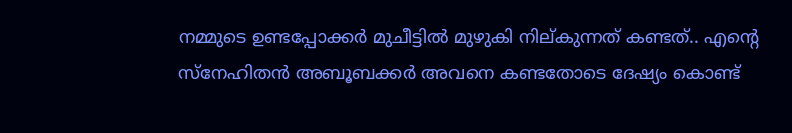നമ്മുടെ ഉണ്ടപ്പോക്കര്‍ മുചീട്ടില്‍ മുഴുകി നില്കുന്നത് കണ്ടത്.. എന്റെ സ്നേഹിതന്‍ അബൂബക്കര്‍ അവനെ കണ്ടതോടെ ദേഷ്യം കൊണ്ട്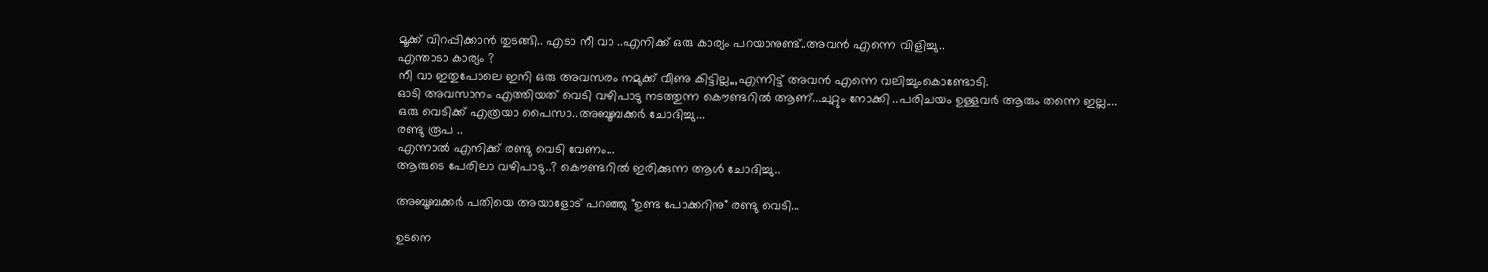മൂക്ക് വിറപ്പിക്കാന്‍ തുടങ്ങി.. എടാ നീ വാ ..എനിക്ക് ഒരു കാര്യം പറയാനുണ്ട്‌..അവന്‍ എന്നെ വിളിച്ചു..
എന്താടാ കാര്യം ?
നീ വാ ഇതുപോലെ ഇനി ഒരു അവസരം നമുക്ക് വീണു കിട്ടില്ല,,,എന്നിട്ട് അവന്‍ എന്നെ വലിച്ചുംകൊണ്ടോടി.
ഓടി അവസാനം എത്തിയത് വെടി വഴിപാടു നടത്തുന്ന കൌണ്ടറില്‍ ആണ്...ചുറ്റും നോക്കി ..പരിചയം ഉള്ളവര്‍ ആരും തന്നെ ഇല്ല....
ഒരു വെടിക്ക് എത്രയാ പൈസാ..അബൂബക്കര്‍ ചോദിച്ചു...
രണ്ടു രൂപ ..
എന്നാല്‍ എനിക്ക് രണ്ടു വെടി വേണം...
ആരുടെ പേരിലാ വഴിപാടു..? കൌണ്ടറില്‍ ഇരിക്കുന്ന ആള്‍ ചോദിച്ചു..

അബൂബക്കര്‍ പതിയെ അയാളോട് പറഞ്ഞു "ഉണ്ട പോക്കറിനു" രണ്ടു വെടി...

ഉടനെ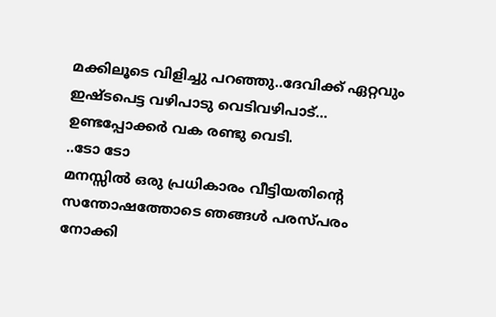മക്കിലൂടെ വിളിച്ചു പറഞ്ഞു..ദേവിക്ക് ഏറ്റവും ഇഷ്ടപെട്ട വഴിപാടു വെടിവഴിപാട്...
ഉണ്ടപ്പോക്കര്‍ വക രണ്ടു വെടി.
..ടോ ടോ
മനസ്സില്‍ ഒരു പ്രധികാരം വീട്ടിയതിന്റെ സന്തോഷത്തോടെ ഞങ്ങള്‍ പരസ്പരം നോക്കി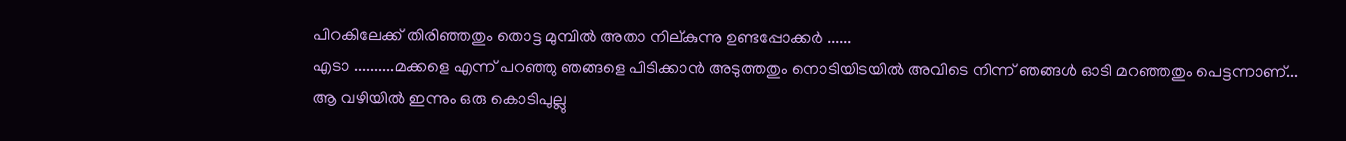പിറകിലേക്ക് തിരിഞ്ഞതും തൊട്ട മുമ്പില്‍ അതാ നില്കുന്നു ഉണ്ടപ്പോക്കര്‍ ......
എടാ ..........മക്കളെ എന്ന് പറഞ്ഞു ഞങ്ങളെ പിടിക്കാന്‍ അടുത്തതും നൊടിയിടയില്‍ അവിടെ നിന്ന് ഞങ്ങള്‍ ഓടി മറഞ്ഞതും പെട്ടന്നാണ്...
ആ വഴിയില്‍ ഇന്നും ഒരു കൊടിപുല്ലു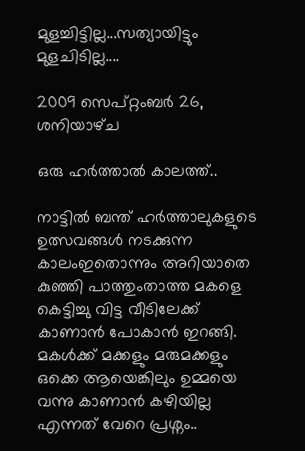മുളച്ചിട്ടില്ല...സത്യായിട്ടും മുളചിടില്ല....

2009 സെപ്റ്റംബർ 26, ശനിയാഴ്‌ച

ഒരു ഹര്‍ത്താല്‍ കാലത്ത്..

നാട്ടില്‍ ബന്ത് ഹര്‍ത്താലുകളുടെ ഉത്സവങ്ങള്‍ നടക്കുന്ന കാലംഇതൊന്നും അറിയാതെ കുഞ്ഞി പാത്തുംതാത്ത മകളെ കെട്ടിച്ചു വിട്ട വീടിലേക്ക്‌ കാണാന്‍ പോകാന്‍ ഇറങ്ങി. മകള്‍ക്ക് മക്കളും മരുമക്കളും ഒക്കെ ആയെങ്കിലും ഉമ്മയെ വന്നു കാണാന്‍ കഴിയില്ല എന്നത് വേറെ പ്രശ്നം..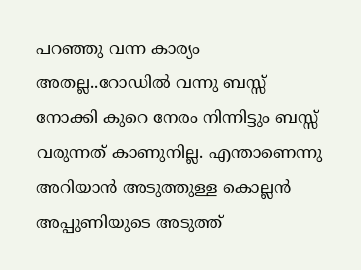പറഞ്ഞു വന്ന കാര്യം അതല്ല..റോഡില്‍ വന്നു ബസ്സ്‌ നോക്കി കുറെ നേരം നിന്നിട്ടും ബസ്സ്‌ വരുന്നത് കാണുനില്ല. എന്താണെന്നു അറിയാന്‍ അടുത്തുള്ള കൊല്ലന്‍ അപ്പുണിയുടെ അടുത്ത്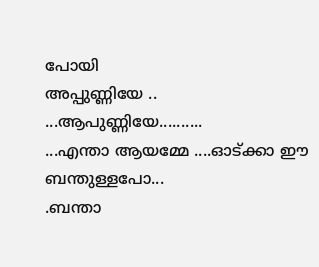പോയി
അപ്പുണ്ണിയേ .. ...ആപുണ്ണിയേ..........
...എന്താ ആയമ്മേ ....ഓട്ക്കാ ഈ ബന്തുള്ളപോ...
.ബന്താ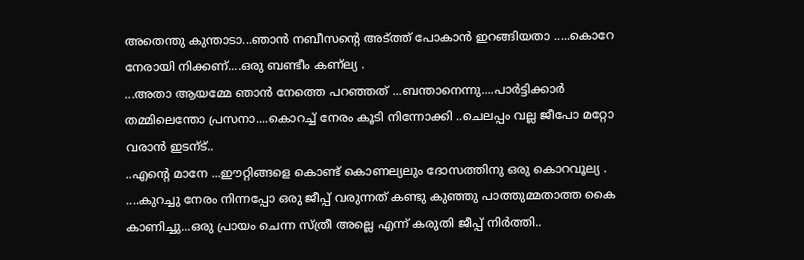അതെന്തു കുന്താടാ...ഞാന്‍ നബീസന്റെ അട്ത്ത് പോകാന്‍ ഇറങ്ങിയതാ .....കൊറേ നേരായി നിക്കണ്‌....ഒരു ബണ്ടീം കണ്ല്യ .
...അതാ ആയമ്മേ ഞാന്‍ നേത്തെ പറഞ്ഞത് ...ബന്താനെന്നു....പാര്‍ട്ടിക്കാര്‍ തമ്മിലെന്തോ പ്രസനാ....കൊറച്ച് നേരം കൂടി നിന്നോക്കി ..ചെലപ്പം വല്ല ജീപോ മറ്റോ വരാന്‍ ഇടന്ട്..
..എന്റെ മാനേ ...ഈറ്റിങ്ങളെ കൊണ്ട് കൊണല്യലും ദോസത്തിനു ഒരു കൊറവൂല്യ .
....കുറച്ചു നേരം നിന്നപ്പോ ഒരു ജീപ്പ് വരുന്നത് കണ്ടു കുഞ്ഞു പാത്തുമ്മതാത്ത കൈ കാണിച്ചു...ഒരു പ്രായം ചെന്ന സ്ത്രീ അല്ലെ എന്ന് കരുതി ജീപ്പ് നിര്‍ത്തി..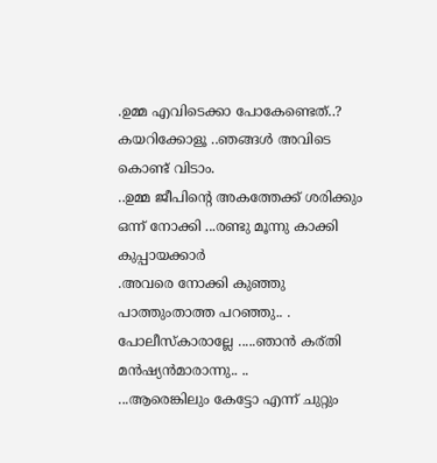.ഉമ്മ എവിടെക്കാ പോകേണ്ടെത്..? കയറിക്കോളൂ ..ഞങ്ങള്‍ അവിടെ കൊണ്ട് വിടാം.
..ഉമ്മ ജീപിന്റെ അകത്തേക്ക് ശരിക്കും ഒന്ന് നോക്കി ...രണ്ടു മൂന്നു കാക്കി കുപ്പായക്കാര്‍
.അവരെ നോക്കി കുഞ്ഞു പാത്തുംതാത്ത പറഞ്ഞു.. .
പോലീസ്കാരാല്ലേ .....ഞാന്‍ കര്തി മന്‍ഷ്യന്‍മാരാന്നു.. ..
...ആരെങ്കിലും കേട്ടോ എന്ന് ചുറ്റും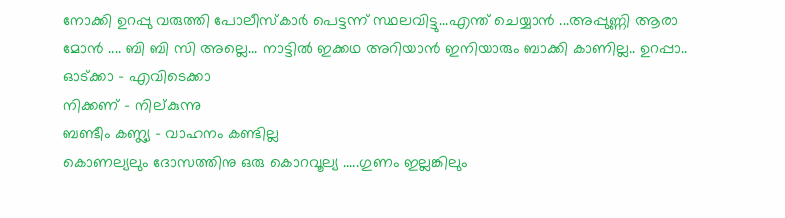നോക്കി ഉറപ്പു വരുത്തി പോലീസ്കാര്‍ പെട്ടന്ന് സ്ഥലവിട്ടു...എന്ത് ചെയ്യാന്‍ ...അപ്പുണ്ണി ആരാ മോന്‍ .... ബി ബി സി അല്ലെ... നാട്ടില്‍ ഇക്കഥ അറിയാന്‍ ഇനിയാരും ബാക്കി കാണില്ല.. ഉറപ്പാ..
ഓട്ക്കാ - എവിടെക്കാ
നിക്കണ്‌ - നില്കുന്നു
ബണ്ടീം കണ്ല്യ - വാഹനം കണ്ടില്ല
കൊണല്യലും ദോസത്തിനു ഒരു കൊറവൂല്യ .....ഗുണം ഇല്ലങ്കിലും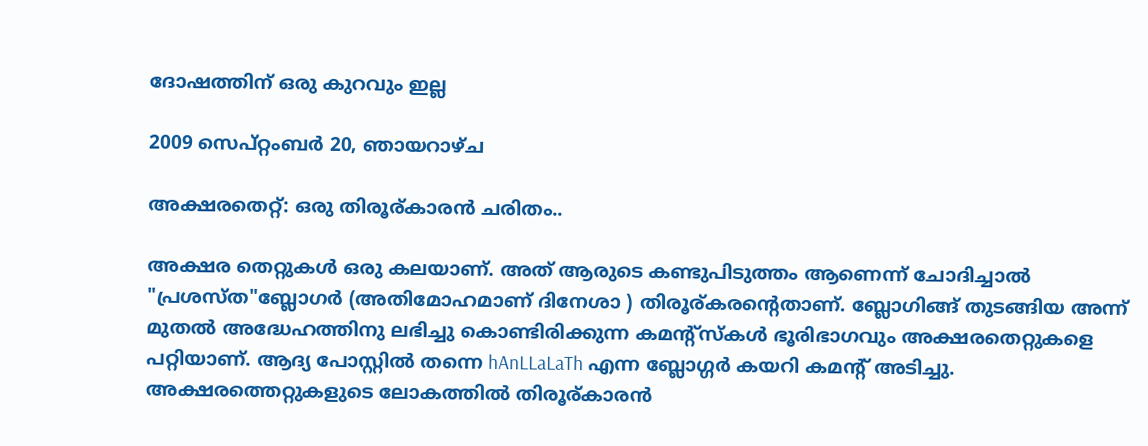ദോഷത്തിന് ഒരു കുറവും ഇല്ല

2009 സെപ്റ്റംബർ 20, ഞായറാഴ്‌ച

അക്ഷരതെറ്റ്: ഒരു തിരൂര്കാരന്‍ ചരിതം..

അക്ഷര തെറ്റുകള്‍ ഒരു കലയാണ്. അത് ആരുടെ കണ്ടുപിടുത്തം ആണെന്ന് ചോദിച്ചാല്‍ "പ്രശസ്ത"ബ്ലോഗര്‍ (അതിമോഹമാണ് ദിനേശാ ) തിരൂര്കരന്‍റെതാണ്. ബ്ലോഗിങ്ങ്‌ തുടങ്ങിയ അന്ന് മുതല്‍ അദ്ധേഹത്തിനു ലഭിച്ചു കൊണ്ടിരിക്കുന്ന കമന്റ്സ്കള്‍ ഭൂരിഭാഗവും അക്ഷരതെറ്റുകളെ പറ്റിയാണ്. ആദ്യ പോസ്റ്റില്‍ തന്നെ hAnLLaLaTh എന്ന ബ്ലോഗ്ഗര്‍ കയറി കമന്റ്‌ അടിച്ചു. അക്ഷരത്തെറ്റുകളുടെ ലോകത്തില്‍ തിരൂര്കാരന്‍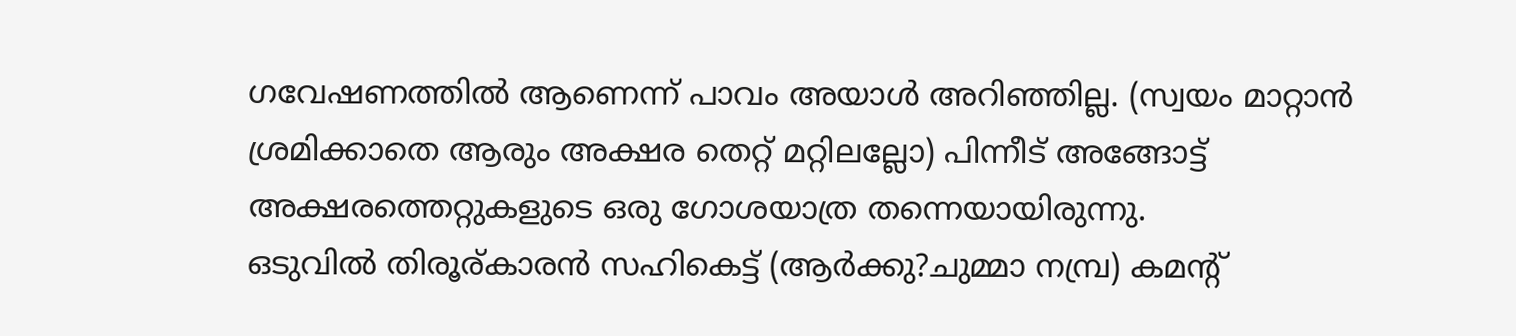ഗവേഷണത്തില്‍ ആണെന്ന് പാവം അയാള്‍ അറിഞ്ഞില്ല. (സ്വയം മാറ്റാന്‍ ശ്രമിക്കാതെ ആരും അക്ഷര തെറ്റ് മറ്റിലല്ലോ) പിന്നീട് അങ്ങോട്ട്‌ അക്ഷരത്തെറ്റുകളുടെ ഒരു ഗോശയാത്ര തന്നെയായിരുന്നു.
ഒടുവില്‍ തിരൂര്കാരന്‍ സഹികെട്ട് (ആര്‍ക്കു?ചുമ്മാ നമ്പ്ര) കമന്റ്‌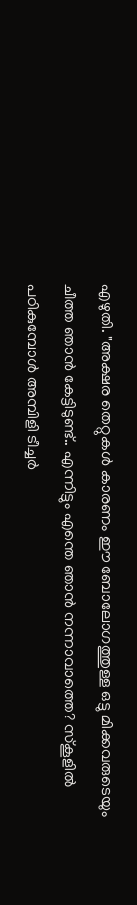എഴുതി. "അക്ഷര തെറ്റുകള്‍ കാരണം ഈ ബോലോഗത്തുള്ള ഒട്ടു മിക്കവരുടെയും ചീത്ത ഞാന്‍ കേട്ടിടുണ്ട്.. എന്നിട്ടും എന്തെ ഞാന്‍ നന്നാവാത്തെ? സ്കൂളില്‍ പഠികുമ്പോള്‍ അമ്പിളി ടീച്ചര്‍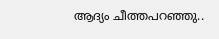ആദ്യം ചീത്തപറഞ്ഞു..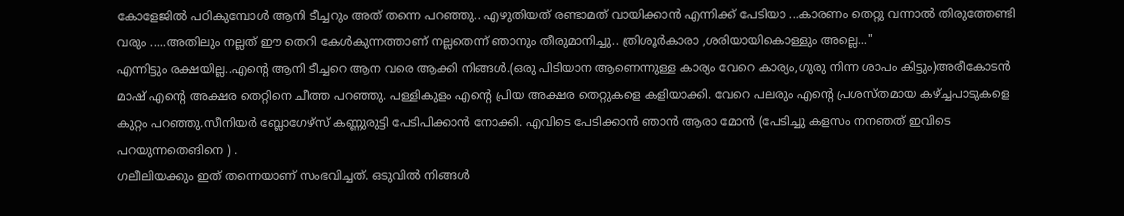കോളേജില്‍ പഠികുമ്പോള്‍ ആനി ടീച്ചറും അത് തന്നെ പറഞ്ഞു.. എഴുതിയത് രണ്ടാമത് വായിക്കാന്‍ എന്നിക്ക് പേടിയാ ...കാരണം തെറ്റു വന്നാല്‍ തിരുത്തേണ്ടി വരും .....അതിലും നല്ലത് ഈ തെറി കേള്‍കുന്നത്താണ് നല്ലതെന്ന് ഞാനും തീരുമാനിച്ചു.. ത്രിശൂര്‍കാരാ ,ശരിയായികൊള്ളും അല്ലെ..."
എന്നിട്ടും രക്ഷയില്ല..എന്‍റെ ആനി ടീച്ചറെ ആന വരെ ആക്കി നിങ്ങള്‍.(ഒരു പിടിയാന ആണെന്നുള്ള കാര്യം വേറെ കാര്യം,ഗുരു നിന്ന ശാപം കിട്ടും)അരീകോടന്‍ മാഷ് എന്‍റെ അക്ഷര തെറ്റിനെ ചീത്ത പറഞ്ഞു. പള്ളികുളം എന്‍റെ പ്രിയ അക്ഷര തെറ്റുകളെ കളിയാക്കി. വേറെ പലരും എന്‍റെ പ്രശസ്തമായ കഴ്ച്ചപാടുകളെ കുറ്റം പറഞ്ഞു.സീനിയര്‍ ബ്ലോഗേഴ്സ് കണ്ണുരുട്ടി പേടിപിക്കാന്‍ നോക്കി. എവിടെ പേടിക്കാന്‍ ഞാന്‍ ആരാ മോന്‍ (പേടിച്ചു കളസം നനഞത്‌ ഇവിടെ പറയുന്നതെങിനെ ) .
ഗലീലിയക്കും ഇത് തന്നെയാണ് സംഭവിച്ചത്. ഒടുവില്‍ നിങ്ങള്‍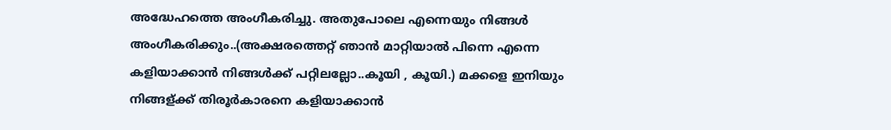അദ്ധേഹത്തെ അംഗീകരിച്ചു. അതുപോലെ എന്നെയും നിങ്ങള്‍ അംഗീകരിക്കും..(അക്ഷരത്തെറ്റ് ഞാന്‍ മാറ്റിയാല്‍ പിന്നെ എന്നെ കളിയാക്കാന്‍ നിങ്ങള്‍ക്ക് പറ്റിലല്ലോ..കൂയി , കൂയി.) മക്കളെ ഇനിയും നിങ്ങള്ക്ക് തിരൂര്‍കാരനെ കളിയാക്കാന്‍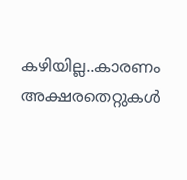കഴിയില്ല..കാരണം അക്ഷരതെറ്റുകള്‍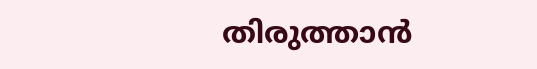തിരുത്താന്‍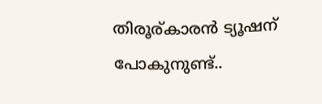തിരൂര്കാരന്‍ ട്യൂഷന് പോകുനുണ്ട്..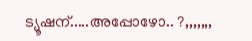ട്യൂഷന്.....അപ്പോഴോ.. ?,,,,,,,